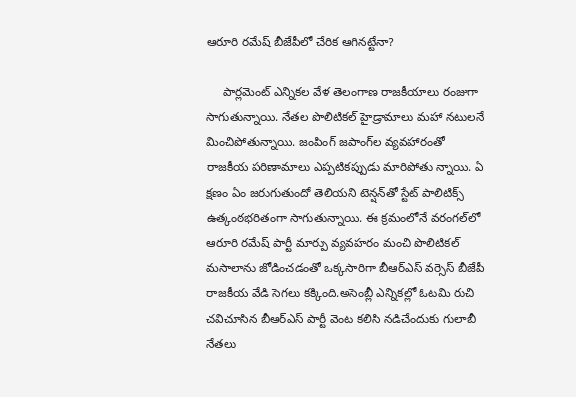ఆరూరి రమేష్‌ బీజేపీలో చేరిక ఆగినట్టేనా?

     పార్లమెంట్ ఎన్నికల వేళ తెలంగాణ రాజకీయాలు రంజుగా సాగుతున్నాయి. నేతల పొలిటికల్‌ హైడ్రామాలు మహా నటులనే మించిపోతున్నాయి. జంపింగ్‌ జపాంగ్‌ల వ్యవహారంతో రాజకీయ పరిణామాలు ఎప్పటికప్పుడు మారిపోతు న్నాయి. ఏ క్షణం ఏం జరుగుతుందో తెలియని టెన్షన్‌తో స్టేట్‌ పాలిటిక్స్‌ ఉత్కంఠభరితంగా సాగుతున్నాయి. ఈ క్రమంలోనే వరంగల్‌లో ఆరూరి రమేష్‌ పార్టీ మార్పు వ్యవహరం మంచి పొలిటికల్‌ మసాలాను జోడించడంతో ఒక్కసారిగా బీఆర్‌ఎస్‌ వర్సెస్‌ బీజేపీ రాజకీయ వేడి సెగలు కక్కింది.అసెంబ్లీ ఎన్నికల్లో ఓటమి రుచి చవిచూసిన బీఆర్‌ఎస్‌ పార్టీ వెంట కలిసి నడిచేందుకు గులాబీ నేతలు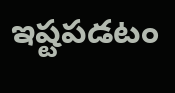ఇష్టపడటం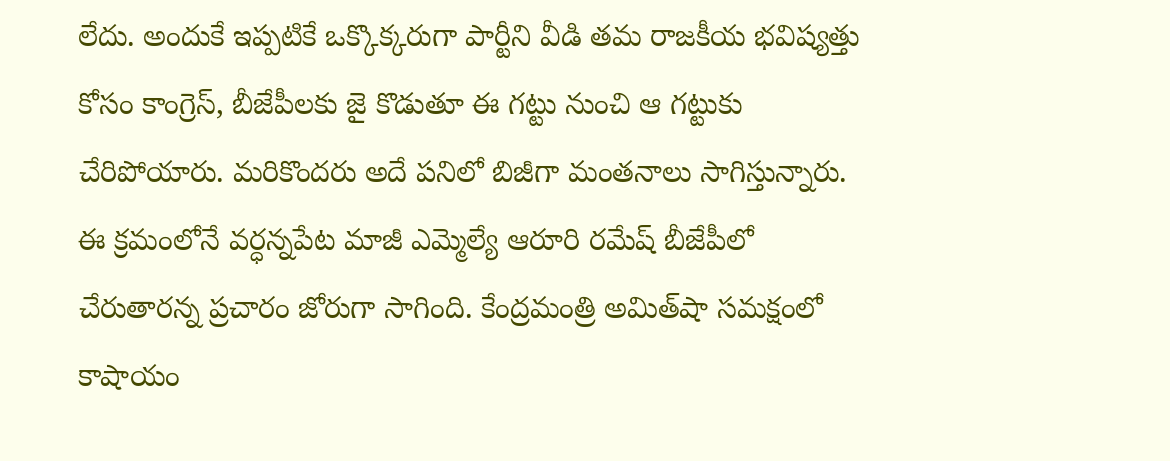లేదు. అందుకే ఇప్పటికే ఒక్కొక్కరుగా పార్టీని వీడి తమ రాజకీయ భవిష్యత్తు కోసం కాంగ్రెస్‌, బీజేపీలకు జై కొడుతూ ఈ గట్టు నుంచి ఆ గట్టుకు చేరిపోయారు. మరికొందరు అదే పనిలో బిజీగా మంతనాలు సాగిస్తున్నారు. ఈ క్రమంలోనే వర్ధన్నపేట మాజీ ఎమ్మెల్యే ఆరూరి రమేష్ బీజేపీలో చేరుతారన్న ప్రచారం జోరుగా సాగింది. కేంద్రమంత్రి అమిత్‌షా సమక్షంలో కాషాయం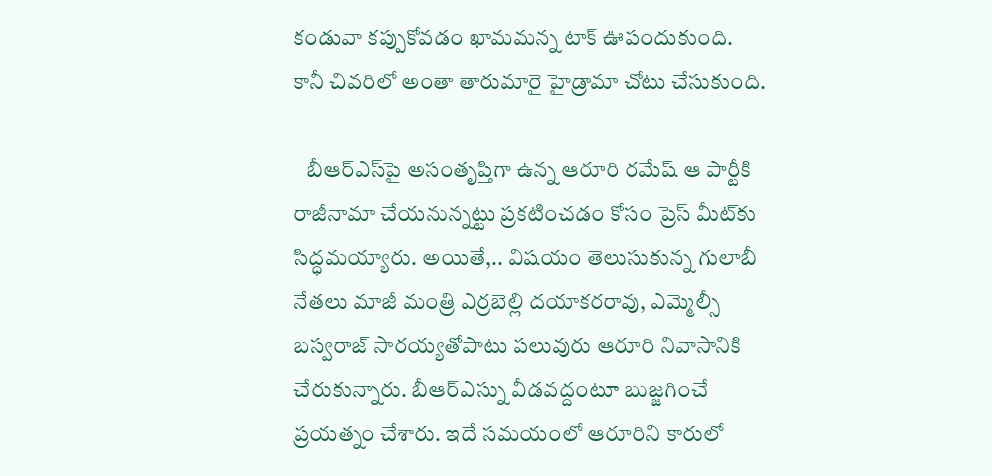కండువా కప్పుకోవడం ఖామమన్న టాక్‌ ఊపందుకుంది. కానీ చివరిలో అంతా తారుమారై హైడ్రామా చోటు చేసుకుంది.

   బీఆర్‌ఎస్‌పై అసంతృప్తిగా ఉన్న ఆరూరి రమేష్‌ ఆ పార్టీకి రాజీనామా చేయనున్నట్టు ప్రకటించడం కోసం ప్రెస్‌ మీట్‌కు సిద్ధమయ్యారు. అయితే,.. విషయం తెలుసుకున్న గులాబీ నేతలు మాజీ మంత్రి ఎర్రబెల్లి దయాకరరావు, ఎమ్మెల్సీ బస్వరాజ్ సారయ్యతోపాటు పలువురు ఆరూరి నివాసానికి చేరుకున్నారు. బీఆర్ఎస్ను వీడవద్దంటూ బుజ్జగించే ప్రయత్నం చేశారు. ఇదే సమయంలో ఆరూరిని కారులో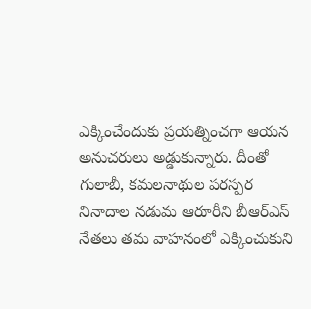ఎక్కించేందుకు ప్రయత్నించగా ఆయన అనుచరులు అడ్డుకున్నారు. దీంతో గులాబీ, కమలనాథుల పరస్పర నినాదాల నడుమ ఆరూరీని బీఆర్ఎస్ నేతలు తమ వాహనంలో ఎక్కించుకుని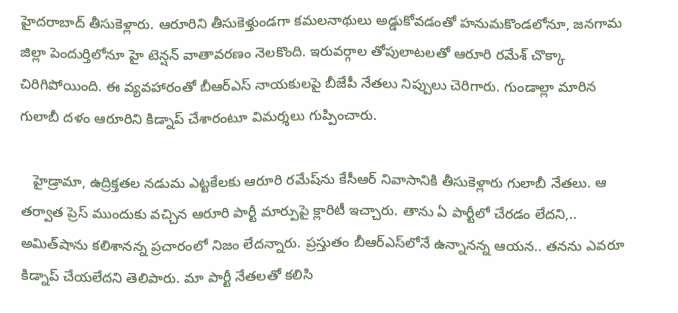హైదరాబాద్ తీసుకెళ్లారు. ఆరూరిని తీసుకెళ్తుండగా కమలనాథులు అడ్డుకోవడంతో హనుమకొండలోనూ, జనగామ జిల్లా పెందుర్తిలోనూ హై టెన్షన్‌ వాతావరణం నెలకొంది. ఇరువర్గాల తోపులాటలతో ఆరూరి రమేశ్ చొక్కా చిరిగిపోయింది. ఈ వ్యవహారంతో బీఆర్‌ఎస్‌ నాయకులపై బీజేపీ నేతలు నిప్పులు చెరిగారు. గుండాల్లా మారిన గులాబీ దళం ఆరూరిని కిడ్నాప్‌ చేశారంటూ విమర్శలు గుప్పించారు.

   హైడ్రామా, ఉద్రిక్తతల నడుమ ఎట్టకేలకు ఆరూరి రమేష్‌ను కేసీఆర్‌ నివాసానికి తీసుకెళ్లారు గులాబీ నేతలు. ఆ తర్వాత ప్రెస్‌ ముందుకు వచ్చిన ఆరూరి పార్టీ మార్పుపై క్లారిటీ ఇచ్చారు. తాను ఏ పార్టీలో చేరడం లేదని,.. అమిత్‌షాను కలిశానన్న ప్రచారంలో నిజం లేదన్నారు. ప్రస్తుతం బీఆర్‌ఎస్‌లోనే ఉన్నానన్న ఆయన.. తనను ఎవరూ కిడ్నాప్‌ చేయలేదని తెలిపారు. మా పార్టీ నేతలతో కలిసి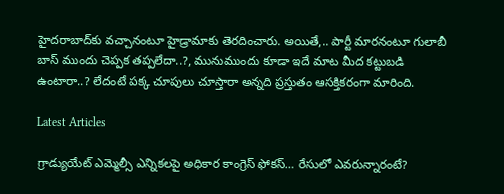హైదరాబాద్‌కు వచ్చానంటూ హైడ్రామాకు తెరదించారు. అయితే,.. పార్టీ మారనంటూ గులాబీ బాస్‌ ముందు చెప్పక తప్పలేదా..?, మునుముందు కూడా ఇదే మాట మీద కట్టుబడి ఉంటారా..? లేదంటే పక్క చూపులు చూస్తారా అన్నది ప్రస్తుతం ఆసక్తికరంగా మారింది.

Latest Articles

గ్రాడ్యుయేట్ ఎమ్మెల్సీ ఎన్నికలపై అధికార కాంగ్రెస్ ఫోకస్… రేసులో ఎవరున్నారంటే?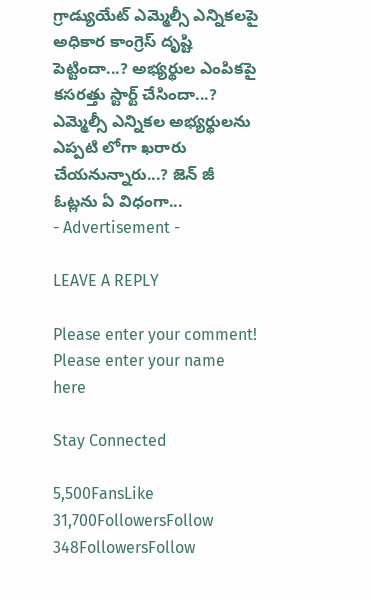గ్రాడ్యుయేట్ ఎమ్మెల్సీ ఎన్నికలపై అధికార కాంగ్రెస్ దృష్టి పెట్టిందా...? అభ్యర్థుల ఎంపికపై కసరత్తు స్టార్ట్ చేసిందా...? ఎమ్మెల్సీ ఎన్నికల అభ్యర్థులను ఎప్పటి లోగా ఖరారు చేయనున్నారు...? జెన్ జీ ఓట్లను ఏ విధంగా...
- Advertisement -

LEAVE A REPLY

Please enter your comment!
Please enter your name here

Stay Connected

5,500FansLike
31,700FollowersFollow
348FollowersFollow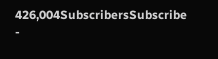426,004SubscribersSubscribe
-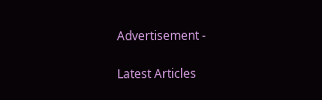Advertisement -

Latest Articles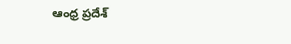ఆంధ్ర ప్రదేశ్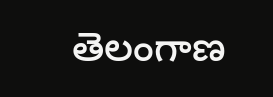తెలంగాణ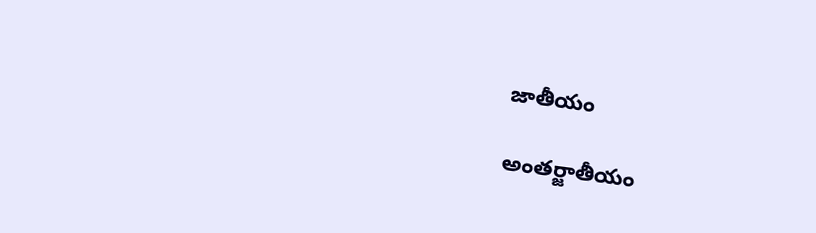జాతీయం

అంతర్జాతీయం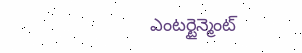ఎంటర్టైన్మెంట్